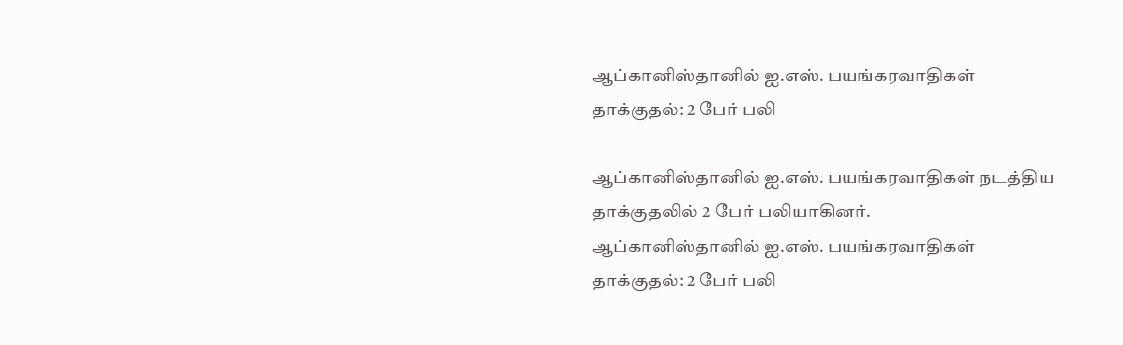ஆப்கானிஸ்தானில் ஐ.எஸ். பயங்கரவாதிகள் தாக்குதல்: 2 பேர் பலி

ஆப்கானிஸ்தானில் ஐ.எஸ். பயங்கரவாதிகள் நடத்திய தாக்குதலில் 2 பேர் பலியாகினர்.
ஆப்கானிஸ்தானில் ஐ.எஸ். பயங்கரவாதிகள் தாக்குதல்: 2 பேர் பலி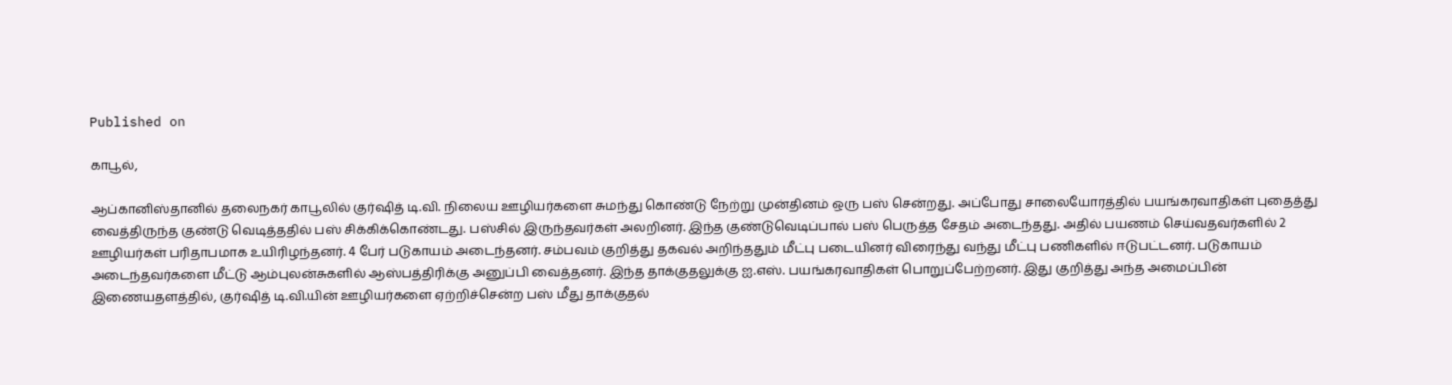Published on

காபூல்,

ஆப்கானிஸ்தானில் தலைநகர் காபூலில் குர்ஷித் டி.வி. நிலைய ஊழியர்களை சுமந்து கொண்டு நேற்று முன்தினம் ஒரு பஸ் சென்றது. அப்போது சாலையோரத்தில் பயங்கரவாதிகள் புதைத்து வைத்திருந்த குண்டு வெடித்ததில் பஸ் சிக்கிக்கொண்டது. பஸ்சில் இருந்தவர்கள் அலறினர். இந்த குண்டுவெடிப்பால் பஸ் பெருத்த சேதம் அடைந்தது. அதில் பயணம் செய்வதவர்களில் 2 ஊழியர்கள் பரிதாபமாக உயிரிழந்தனர். 4 பேர் படுகாயம் அடைந்தனர். சம்பவம் குறித்து தகவல் அறிந்ததும் மீட்பு படையினர் விரைந்து வந்து மீட்பு பணிகளில் ஈடுபட்டனர். படுகாயம் அடைந்தவர்களை மீட்டு ஆம்புலன்சுகளில் ஆஸ்பத்திரிக்கு அனுப்பி வைத்தனர். இந்த தாக்குதலுக்கு ஐ.எஸ். பயங்கரவாதிகள் பொறுப்பேற்றனர். இது குறித்து அந்த அமைப்பின் இணையதளத்தில், குர்ஷித் டி.வி.யின் ஊழியர்களை ஏற்றிச்சென்ற பஸ் மீது தாக்குதல்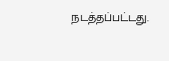நடத்தப்பட்டது.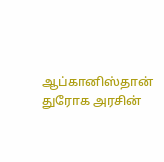ஆப்கானிஸ்தான் துரோக அரசின்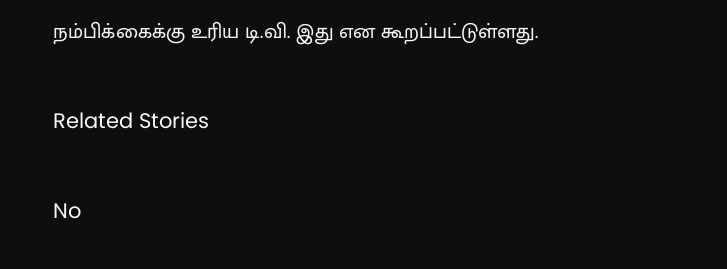நம்பிக்கைக்கு உரிய டி.வி. இது என கூறப்பட்டுள்ளது.

Related Stories

No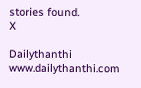stories found.
X

Dailythanthi
www.dailythanthi.com